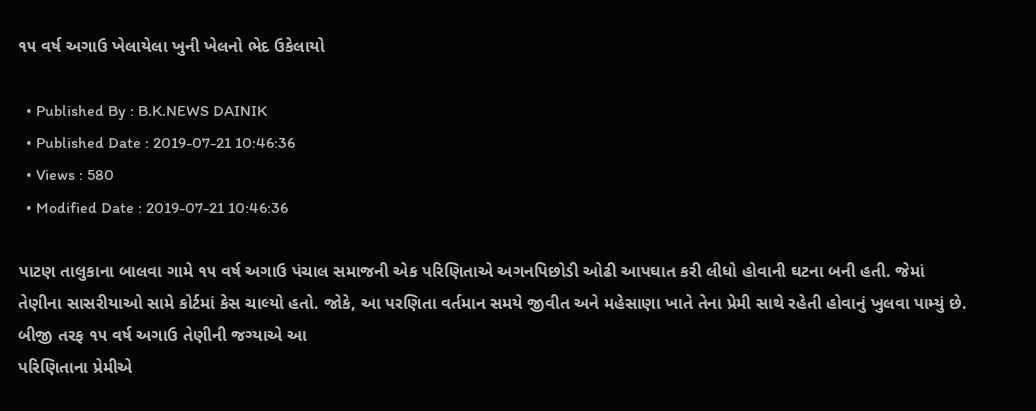૧૫ વર્ષ અગાઉ ખેલાયેલા ખુની ખેલનો ભેદ ઉકેલાયો

  • Published By : B.K.NEWS DAINIK
  • Published Date : 2019-07-21 10:46:36
  • Views : 580
  • Modified Date : 2019-07-21 10:46:36

પાટણ તાલુકાના બાલવા ગામે ૧૫ વર્ષ અગાઉ પંચાલ સમાજની એક પરિણિતાએ અગનપિછોડી ઓઢી આપઘાત કરી લીધો હોવાની ઘટના બની હતી. જેમાં તેણીના સાસરીયાઓ સામે કોર્ટમાં કેસ ચાલ્યો હતો. જોકે, આ પરણિતા વર્તમાન સમયે જીવીત અને મહેસાણા ખાતે તેના પ્રેમી સાથે રહેતી હોવાનું ખુલવા પામ્યું છે. બીજી તરફ ૧૫ વર્ષ અગાઉ તેણીની જગ્યાએ આ
પરિણિતાના પ્રેમીએ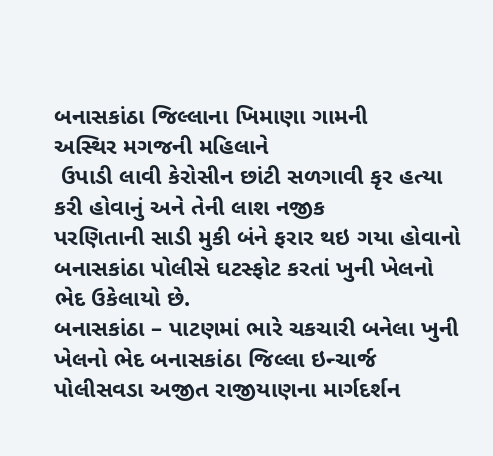બનાસકાંઠા જિલ્લાના ખિમાણા ગામની
અસ્થિર મગજની મહિલાને
 ઉપાડી લાવી કેરોસીન છાંટી સળગાવી કૃર હત્યા કરી હોવાનું અને તેની લાશ નજીક
પરણિતાની સાડી મુકી બંને ફરાર થઇ ગયા હોવાનો બનાસકાંઠા પોલીસે ઘટસ્ફોટ કરતાં ખુની ખેલનો ભેદ ઉકેલાયો છે.
બનાસકાંઠા – પાટણમાં ભારે ચકચારી બનેલા ખુની ખેલનો ભેદ બનાસકાંઠા જિલ્લા ઇન્ચાર્જ પોલીસવડા અજીત રાજીયાણના માર્ગદર્શન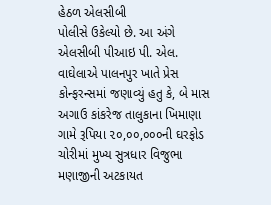હેઠળ એલસીબી
પોલીસે ઉકેલ્યો છે. આ અંગે એલસીબી પીઆઇ પી. એલ. વાઘેલાએ પાલનપુર ખાતે પ્રેસ કોન્ફરન્સમાં જણાવ્યું હતુ કે, બે માસ અગાઉ કાંકરેજ તાલુકાના ખિમાણા ગામે રૂપિયા ૨૦,૦૦,૦૦૦ની ઘરફોડ ચોરીમાં મુખ્ય સુત્રધાર વિજુભા મણાજીની અટકાયત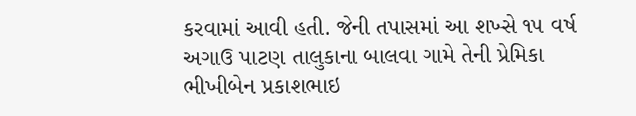કરવામાં આવી હતી. જેની તપાસમાં આ શખ્સે ૧૫ વર્ષ અગાઉ પાટણ તાલુકાના બાલવા ગામે તેની પ્રેમિકા ભીખીબેન પ્રકાશભાઇ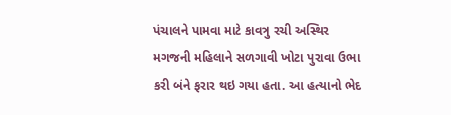પંચાલને પામવા માટે કાવત્રુ રચી અસ્થિર મગજની મહિલાને સળગાવી ખોટા પુરાવા ઉભા કરી બંને ફરાર થઇ ગયા હતા. આ હત્યાનો ભેદ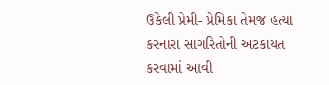ઉકેલી પ્રેમી- પ્રેમિકા તેમજ હત્યા કરનારા સાગરિતોની અટકાયત કરવામાં આવી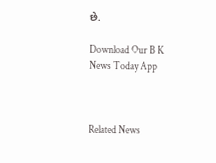છે.

Download Our B K News Today App



Related News